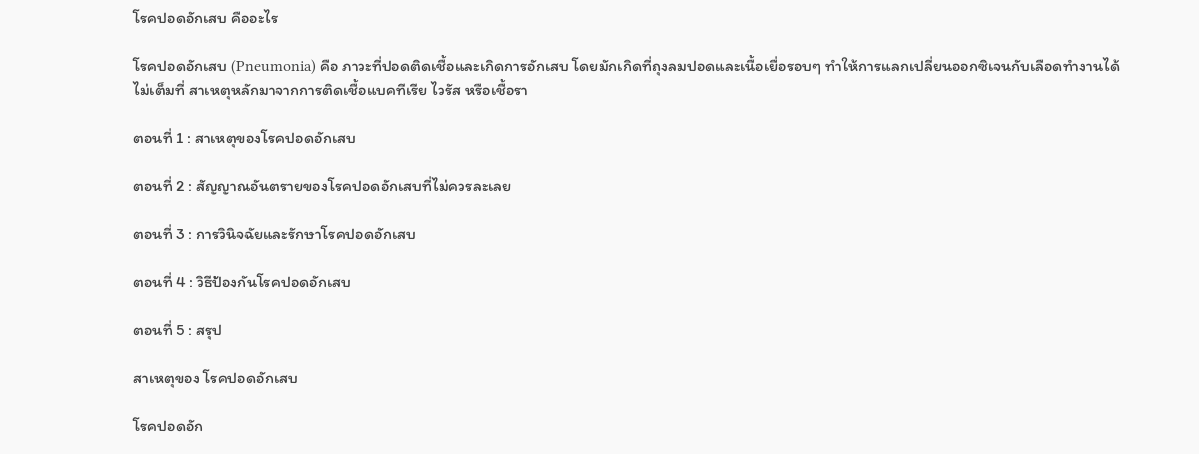โรคปอดอักเสบ คืออะไร

โรคปอดอักเสบ (Pneumonia) คือ ภาวะที่ปอดติดเชื้อและเกิดการอักเสบ โดยมักเกิดที่ถุงลมปอดและเนื้อเยื่อรอบๆ ทำให้การแลกเปลี่ยนออกซิเจนกับเลือดทำงานได้ไม่เต็มที่ สาเหตุหลักมาจากการติดเชื้อแบคทีเรีย ไวรัส หรือเชื้อรา

ตอนที่ 1 : สาเหตุของโรคปอดอักเสบ

ตอนที่ 2 : สัญญาณอันตรายของโรคปอดอักเสบที่ไม่ควรละเลย

ตอนที่ 3 : การวินิจฉัยและรักษาโรคปอดอักเสบ

ตอนที่ 4 : วิธีป้องกันโรคปอดอักเสบ

ตอนที่ 5 : สรุป

สาเหตุของ โรคปอดอักเสบ

โรคปอดอัก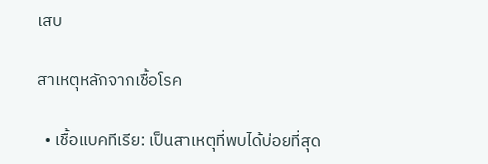เสบ

สาเหตุหลักจากเชื้อโรค

  • เชื้อแบคทีเรีย: เป็นสาเหตุที่พบได้บ่อยที่สุด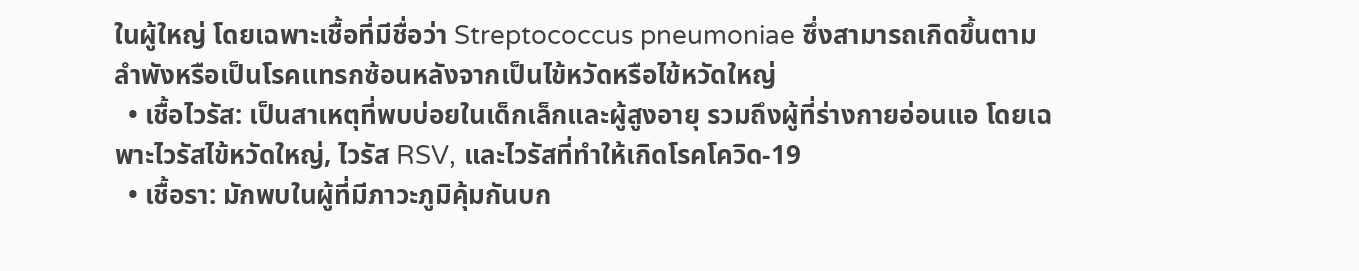ในผู้ใหญ่ โดยเฉพาะเชื้อที่มีชื่อว่า Streptococcus pneumoniae ซึ่งสามารถเกิดขึ้นตามลำพังหรือเป็นโรคแทรกซ้อนหลังจากเป็นไข้หวัดหรือไข้หวัดใหญ่
  • เชื้อไวรัส: เป็นสาเหตุที่พบบ่อยในเด็กเล็กและผู้สูงอายุ รวมถึงผู้ที่ร่างกายอ่อนแอ โดยเฉพาะไวรัสไข้หวัดใหญ่, ไวรัส RSV, และไวรัสที่ทำให้เกิดโรคโควิด-19
  • เชื้อรา: มักพบในผู้ที่มีภาวะภูมิคุ้มกันบก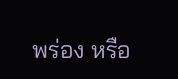พร่อง หรือ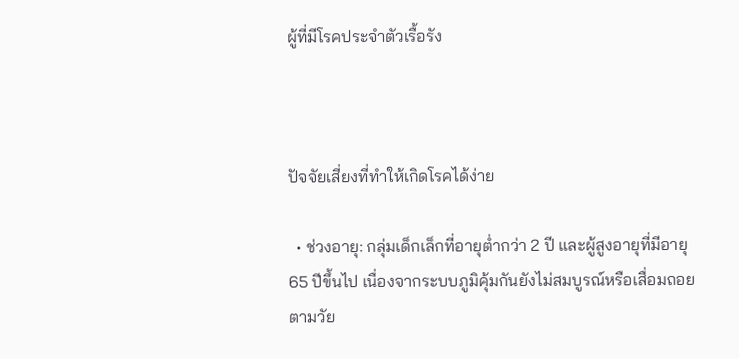ผู้ที่มีโรคประจำตัวเรื้อรัง



ปัจจัยเสี่ยงที่ทำให้เกิดโรคได้ง่าย

  • ช่วงอายุ: กลุ่มเด็กเล็กที่อายุต่ำกว่า 2 ปี และผู้สูงอายุที่มีอายุ 65 ปีขึ้นไป เนื่องจากระบบภูมิคุ้มกันยังไม่สมบูรณ์หรือเสื่อมถอยตามวัย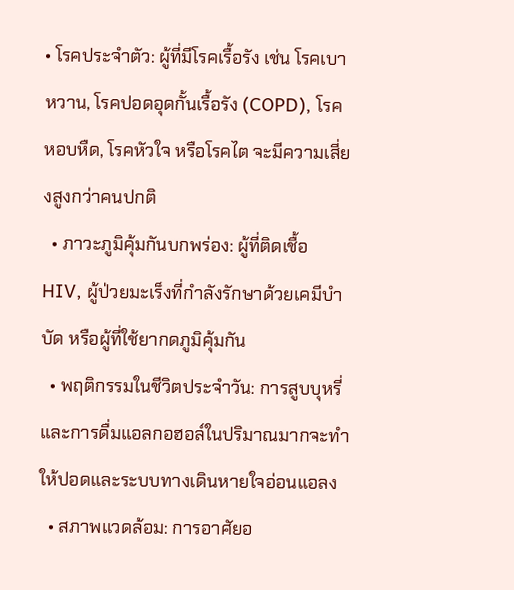• โรคประจำตัว: ผู้ที่มีโรคเรื้อรัง เช่น โรคเบาหวาน, โรคปอดอุดกั้นเรื้อรัง (COPD), โรคหอบหืด, โรคหัวใจ หรือโรคไต จะมีความเสี่ยงสูงกว่าคนปกติ
  • ภาวะภูมิคุ้มกันบกพร่อง: ผู้ที่ติดเชื้อ HIV, ผู้ป่วยมะเร็งที่กำลังรักษาด้วยเคมีบำบัด หรือผู้ที่ใช้ยากดภูมิคุ้มกัน
  • พฤติกรรมในชีวิตประจำวัน: การสูบบุหรี่และการดื่มแอลกอฮอล์ในปริมาณมากจะทำให้ปอดและระบบทางเดินหายใจอ่อนแอลง
  • สภาพแวดล้อม: การอาศัยอ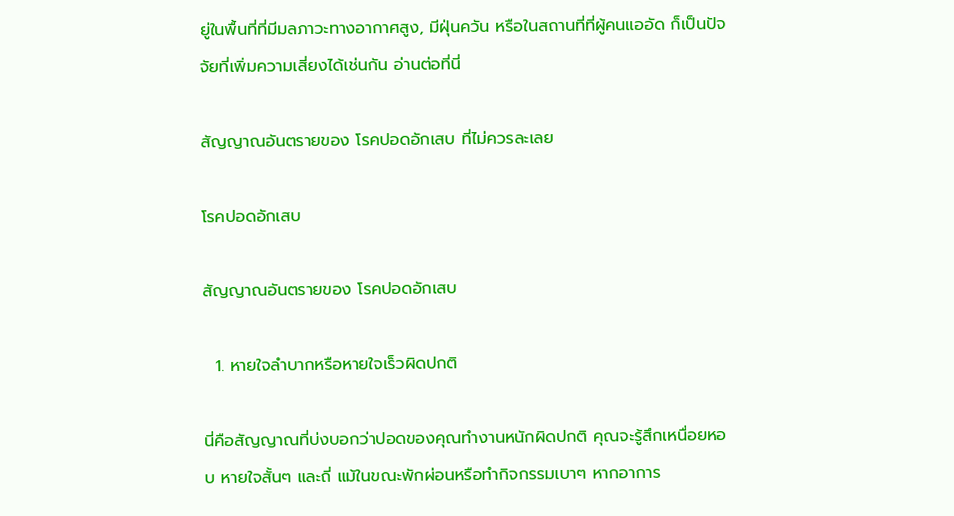ยู่ในพื้นที่ที่มีมลภาวะทางอากาศสูง, มีฝุ่นควัน หรือในสถานที่ที่ผู้คนแออัด ก็เป็นปัจจัยที่เพิ่มความเสี่ยงได้เช่นกัน อ่านต่อที่นี่

สัญญาณอันตรายของ โรคปอดอักเสบ ที่ไม่ควรละเลย

โรคปอดอักเสบ

สัญญาณอันตรายของ โรคปอดอักเสบ

  1. หายใจลำบากหรือหายใจเร็วผิดปกติ

นี่คือสัญญาณที่บ่งบอกว่าปอดของคุณทำงานหนักผิดปกติ คุณจะรู้สึกเหนื่อยหอบ หายใจสั้นๆ และถี่ แม้ในขณะพักผ่อนหรือทำกิจกรรมเบาๆ หากอาการ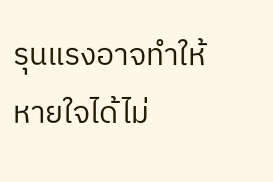รุนแรงอาจทำให้หายใจได้ไม่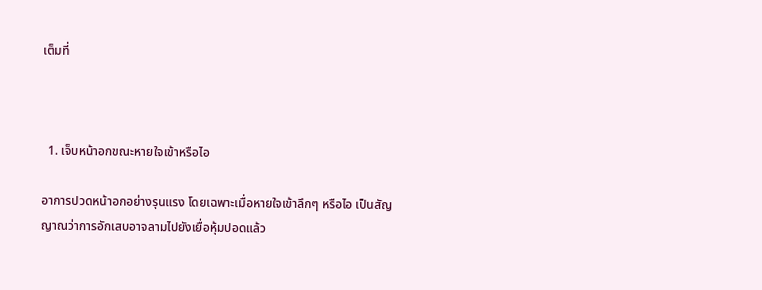เต็มที่



  1. เจ็บหน้าอกขณะหายใจเข้าหรือไอ

อาการปวดหน้าอกอย่างรุนแรง โดยเฉพาะเมื่อหายใจเข้าลึกๆ หรือไอ เป็นสัญญาณว่าการอักเสบอาจลามไปยังเยื่อหุ้มปอดแล้ว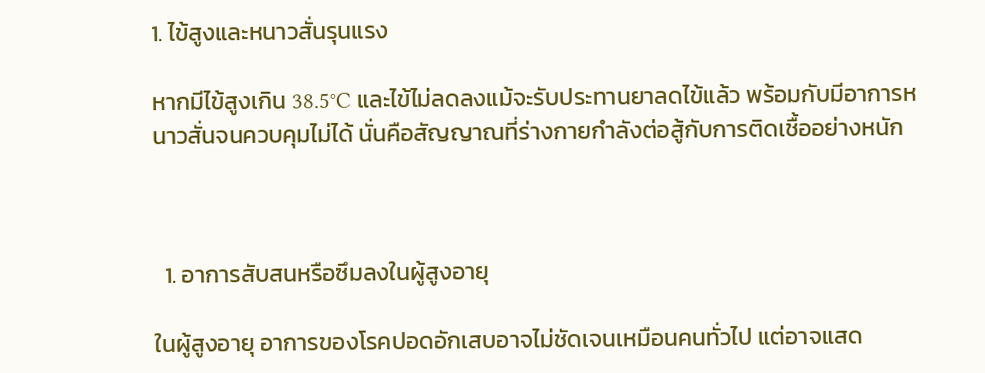1. ไข้สูงและหนาวสั่นรุนแรง

หากมีไข้สูงเกิน 38.5°C และไข้ไม่ลดลงแม้จะรับประทานยาลดไข้แล้ว พร้อมกับมีอาการหนาวสั่นจนควบคุมไม่ได้ นั่นคือสัญญาณที่ร่างกายกำลังต่อสู้กับการติดเชื้ออย่างหนัก



  1. อาการสับสนหรือซึมลงในผู้สูงอายุ

ในผู้สูงอายุ อาการของโรคปอดอักเสบอาจไม่ชัดเจนเหมือนคนทั่วไป แต่อาจแสด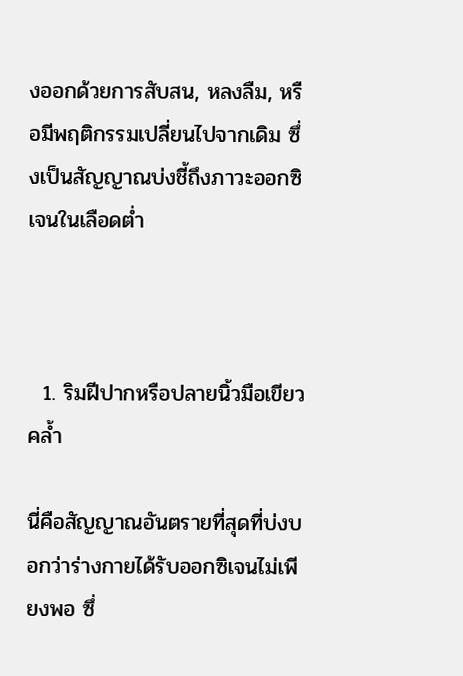งออกด้วยการสับสน, หลงลืม, หรือมีพฤติกรรมเปลี่ยนไปจากเดิม ซึ่งเป็นสัญญาณบ่งชี้ถึงภาวะออกซิเจนในเลือดต่ำ



  1. ริมฝีปากหรือปลายนิ้วมือเขียวคล้ำ

นี่คือสัญญาณอันตรายที่สุดที่บ่งบอกว่าร่างกายได้รับออกซิเจนไม่เพียงพอ ซึ่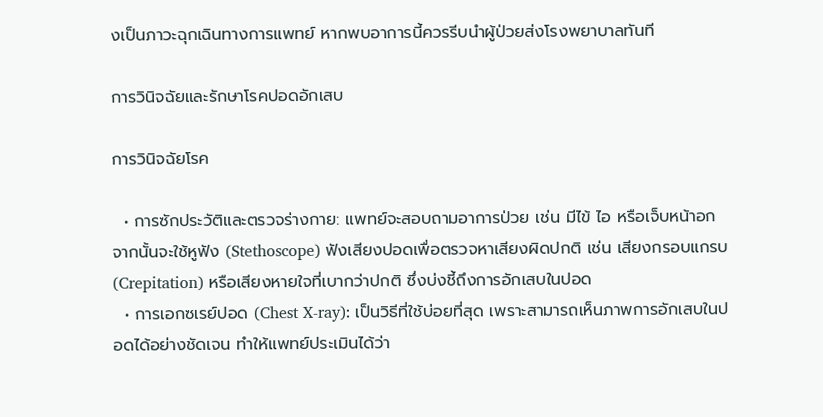งเป็นภาวะฉุกเฉินทางการแพทย์ หากพบอาการนี้ควรรีบนำผู้ป่วยส่งโรงพยาบาลทันที

การวินิจฉัยและรักษาโรคปอดอักเสบ

การวินิจฉัยโรค

  • การซักประวัติและตรวจร่างกาย: แพทย์จะสอบถามอาการป่วย เช่น มีไข้ ไอ หรือเจ็บหน้าอก จากนั้นจะใช้หูฟัง (Stethoscope) ฟังเสียงปอดเพื่อตรวจหาเสียงผิดปกติ เช่น เสียงกรอบแกรบ (Crepitation) หรือเสียงหายใจที่เบากว่าปกติ ซึ่งบ่งชี้ถึงการอักเสบในปอด
  • การเอกซเรย์ปอด (Chest X-ray): เป็นวิธีที่ใช้บ่อยที่สุด เพราะสามารถเห็นภาพการอักเสบในปอดได้อย่างชัดเจน ทำให้แพทย์ประเมินได้ว่า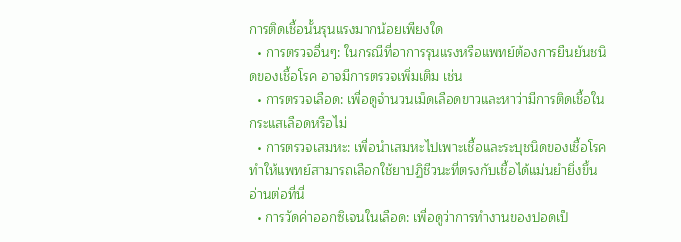การติดเชื้อนั้นรุนแรงมากน้อยเพียงใด
  • การตรวจอื่นๆ: ในกรณีที่อาการรุนแรงหรือแพทย์ต้องการยืนยันชนิดของเชื้อโรค อาจมีการตรวจเพิ่มเติม เช่น
  • การตรวจเลือด: เพื่อดูจำนวนเม็ดเลือดขาวและหาว่ามีการติดเชื้อในกระแสเลือดหรือไม่
  • การตรวจเสมหะ: เพื่อนำเสมหะไปเพาะเชื้อและระบุชนิดของเชื้อโรค ทำให้แพทย์สามารถเลือกใช้ยาปฏิชีวนะที่ตรงกับเชื้อได้แม่นยำยิ่งขึ้น อ่านต่อที่นี่
  • การวัดค่าออกซิเจนในเลือด: เพื่อดูว่าการทำงานของปอดเป็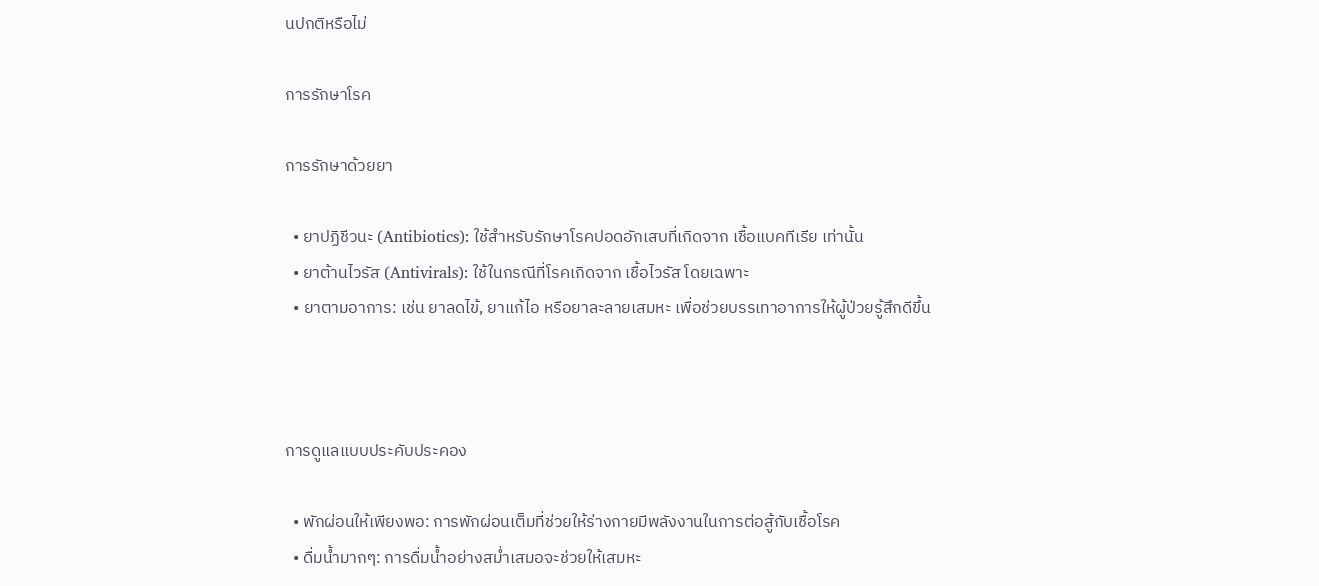นปกติหรือไม่

การรักษาโรค

การรักษาด้วยยา

  • ยาปฏิชีวนะ (Antibiotics): ใช้สำหรับรักษาโรคปอดอักเสบที่เกิดจาก เชื้อแบคทีเรีย เท่านั้น
  • ยาต้านไวรัส (Antivirals): ใช้ในกรณีที่โรคเกิดจาก เชื้อไวรัส โดยเฉพาะ
  • ยาตามอาการ: เช่น ยาลดไข้, ยาแก้ไอ หรือยาละลายเสมหะ เพื่อช่วยบรรเทาอาการให้ผู้ป่วยรู้สึกดีขึ้น



การดูแลแบบประคับประคอง

  • พักผ่อนให้เพียงพอ: การพักผ่อนเต็มที่ช่วยให้ร่างกายมีพลังงานในการต่อสู้กับเชื้อโรค
  • ดื่มน้ำมากๆ: การดื่มน้ำอย่างสม่ำเสมอจะช่วยให้เสมหะ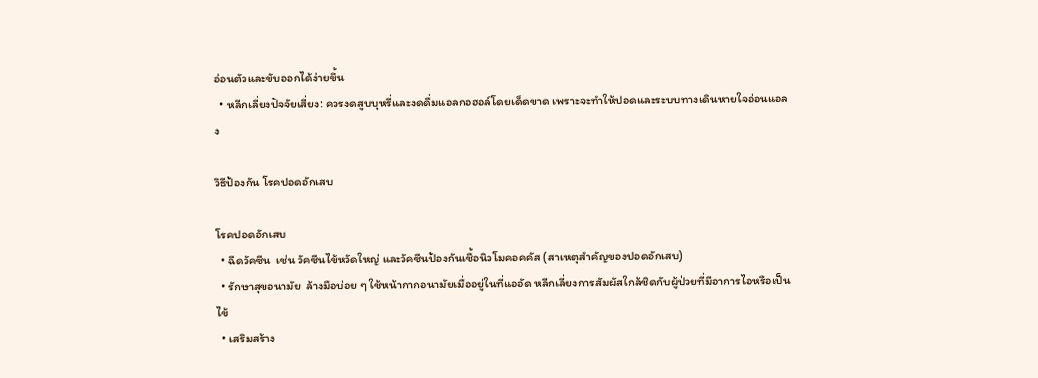อ่อนตัวและขับออกได้ง่ายขึ้น
  • หลีกเลี่ยงปัจจัยเสี่ยง: ควรงดสูบบุหรี่และงดดื่มแอลกอฮอล์โดยเด็ดขาด เพราะจะทำให้ปอดและระบบทางเดินหายใจอ่อนแอลง

วิธีป้องกัน โรคปอดอักเสบ

โรคปอดอักเสบ
  • ฉีดวัคซีน  เช่น วัคซีนไข้หวัดใหญ่ และวัคซีนป้องกันเชื้อนิวโมคอคคัส (สาเหตุสำคัญของปอดอักเสบ)
  • รักษาสุขอนามัย  ล้างมือบ่อย ๆ ใช้หน้ากากอนามัยเมื่ออยู่ในที่แออัด หลีกเลี่ยงการสัมผัสใกล้ชิดกับผู้ป่วยที่มีอาการไอหรือเป็นไข้
  • เสริมสร้าง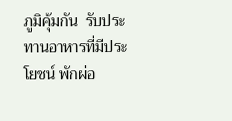ภูมิคุ้มกัน  รับประทานอาหารที่มีประโยชน์ พักผ่อ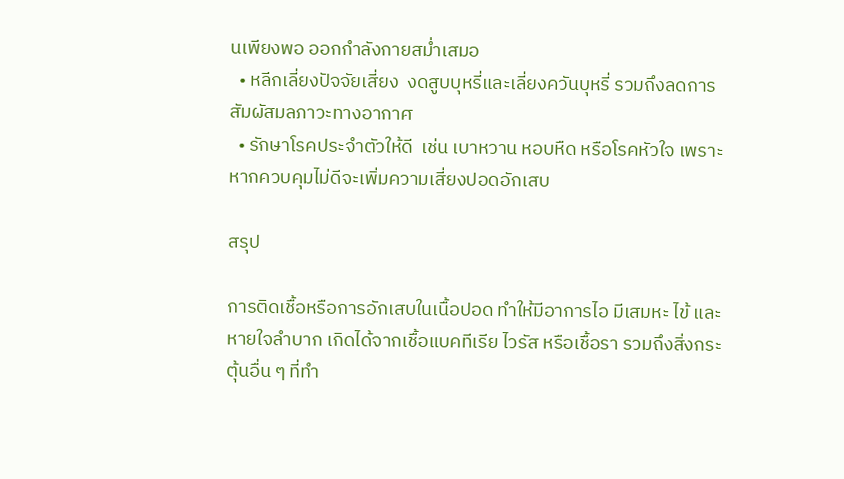นเพียงพอ ออกกำลังกายสม่ำเสมอ
  • หลีกเลี่ยงปัจจัยเสี่ยง  งดสูบบุหรี่และเลี่ยงควันบุหรี่ รวมถึงลดการสัมผัสมลภาวะทางอากาศ
  • รักษาโรคประจำตัวให้ดี  เช่น เบาหวาน หอบหืด หรือโรคหัวใจ เพราะหากควบคุมไม่ดีจะเพิ่มความเสี่ยงปอดอักเสบ

สรุป

การติดเชื้อหรือการอักเสบในเนื้อปอด ทำให้มีอาการไอ มีเสมหะ ไข้ และหายใจลำบาก เกิดได้จากเชื้อแบคทีเรีย ไวรัส หรือเชื้อรา รวมถึงสิ่งกระตุ้นอื่น ๆ ที่ทำ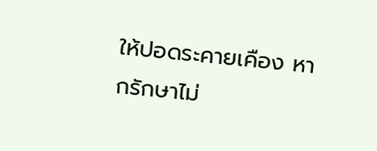ให้ปอดระคายเคือง หากรักษาไม่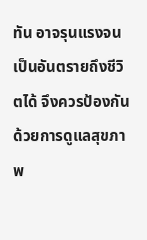ทัน อาจรุนแรงจนเป็นอันตรายถึงชีวิตได้ จึงควรป้องกันด้วยการดูแลสุขภาพ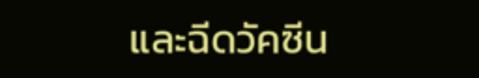และฉีดวัคซีน